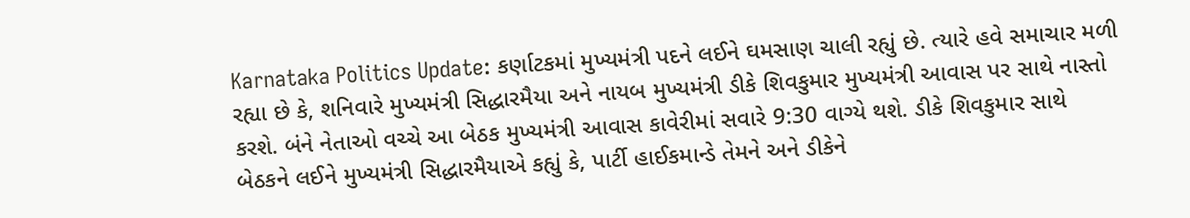Karnataka Politics Update: કર્ણાટકમાં મુખ્યમંત્રી પદને લઈને ઘમસાણ ચાલી રહ્યું છે. ત્યારે હવે સમાચાર મળી રહ્યા છે કે, શનિવારે મુખ્યમંત્રી સિદ્ધારમૈયા અને નાયબ મુખ્યમંત્રી ડીકે શિવકુમાર મુખ્યમંત્રી આવાસ પર સાથે નાસ્તો કરશે. બંને નેતાઓ વચ્ચે આ બેઠક મુખ્યમંત્રી આવાસ કાવેરીમાં સવારે 9:30 વાગ્યે થશે. ડીકે શિવકુમાર સાથે બેઠકને લઈને મુખ્યમંત્રી સિદ્ધારમૈયાએ કહ્યું કે, પાર્ટી હાઈકમાન્ડે તેમને અને ડીકેને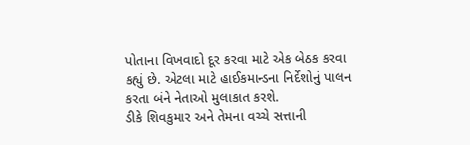પોતાના વિખવાદો દૂર કરવા માટે એક બેઠક કરવા કહ્યું છે. એટલા માટે હાઈકમાન્ડના નિર્દેશોનું પાલન કરતા બંને નેતાઓ મુલાકાત કરશે.
ડીકે શિવકુમાર અને તેમના વચ્ચે સત્તાની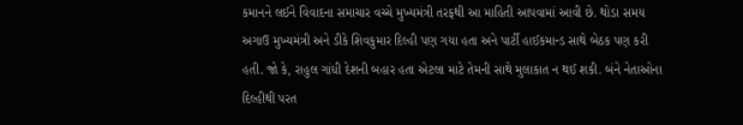કમાનને લઈને વિવાદના સમાચાર વચ્ચે મુખ્યમંત્રી તરફથી આ માહિતી આપવામાં આવી છે. થોડા સમય અગાઉ મુખ્યમંત્રી અને ડીકે શિવકુમાર દિલ્હી પણ ગયા હતા અને પાર્ટી હાઈકમાન્ડ સાથે બેઠક પણ કરી હતી. જો કે, રાહુલ ગાંધી દેશની બહાર હતા એટલા માટે તેમની સાથે મુલાકાત ન થઈ શકી. બંને નેતાઓના દિલ્હીથી પરત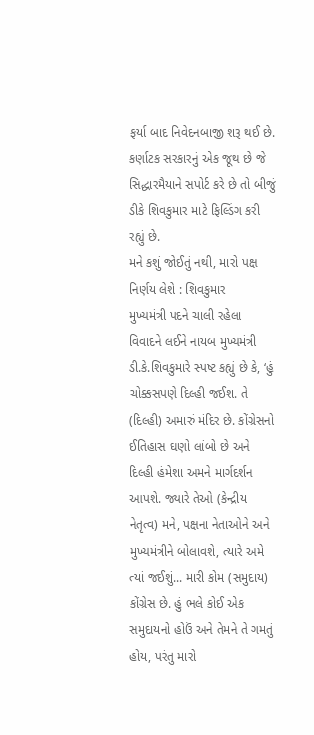ફર્યા બાદ નિવેદનબાજી શરૂ થઈ છે. કર્ણાટક સરકારનું એક જૂથ છે જે સિદ્ધારમૈયાને સપોર્ટ કરે છે તો બીજું ડીકે શિવકુમાર માટે ફિલ્ડિંગ કરી રહ્યું છે.
મને કશું જોઈતું નથી, મારો પક્ષ નિર્ણય લેશે : શિવકુમાર
મુખ્યમંત્રી પદને ચાલી રહેલા વિવાદને લઈને નાયબ મુખ્યમંત્રી ડી.કે.શિવકુમારે સ્પષ્ટ કહ્યું છે કે, ‘હું ચોક્કસપણે દિલ્હી જઈશ. તે (દિલ્હી) અમારું મંદિર છે. કોંગ્રેસનો ઈતિહાસ ઘણો લાંબો છે અને દિલ્હી હંમેશા અમને માર્ગદર્શન આપશે. જ્યારે તેઓ (કેન્દ્રીય નેતૃત્વ) મને, પક્ષના નેતાઓને અને મુખ્યમંત્રીને બોલાવશે, ત્યારે અમે ત્યાં જઈશું... મારી કોમ (સમુદાય) કોંગ્રેસ છે. હું ભલે કોઈ એક સમુદાયનો હોઉં અને તેમને તે ગમતું હોય, પરંતુ મારો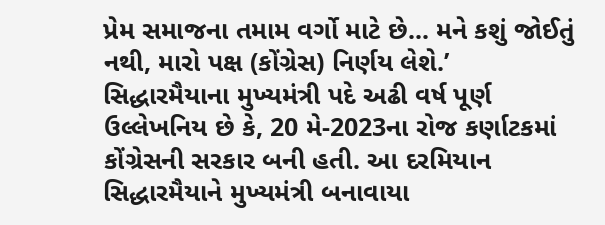પ્રેમ સમાજના તમામ વર્ગો માટે છે... મને કશું જોઈતું નથી, મારો પક્ષ (કોંગ્રેસ) નિર્ણય લેશે.’
સિદ્ધારમૈયાના મુખ્યમંત્રી પદે અઢી વર્ષ પૂર્ણ
ઉલ્લેખનિય છે કે, 20 મે-2023ના રોજ કર્ણાટકમાં કોંગ્રેસની સરકાર બની હતી. આ દરમિયાન સિદ્ધારમૈયાને મુખ્યમંત્રી બનાવાયા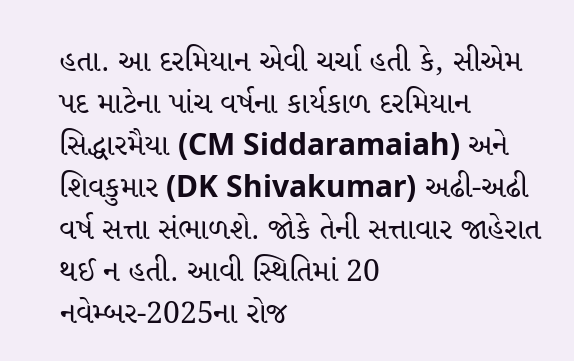હતા. આ દરમિયાન એવી ચર્ચા હતી કે, સીએમ પદ માટેના પાંચ વર્ષના કાર્યકાળ દરમિયાન સિદ્ધારમૈયા (CM Siddaramaiah) અને શિવકુમાર (DK Shivakumar) અઢી-અઢી વર્ષ સત્તા સંભાળશે. જોકે તેની સત્તાવાર જાહેરાત થઈ ન હતી. આવી સ્થિતિમાં 20 નવેમ્બર-2025ના રોજ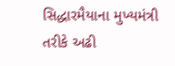સિદ્ધારમૈયાના મુખ્યમંત્રી તરીકે અઢી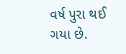વર્ષ પુરા થઈ ગયા છે.